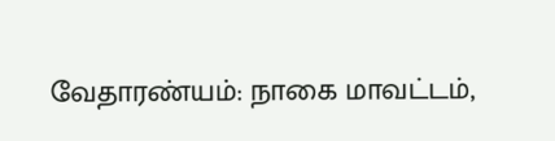வேதாரண்யம்: நாகை மாவட்டம்,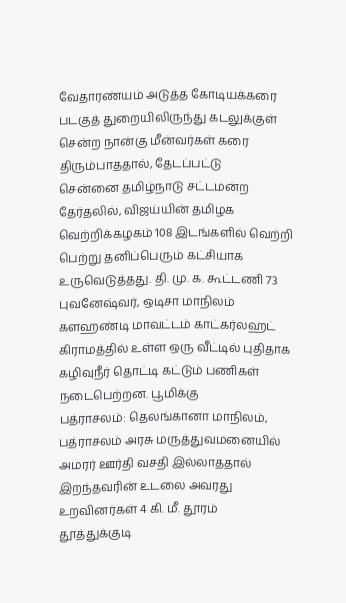வேதாரண்யம் அடுத்த கோடியக்கரை படகுத் துறையிலிருந்து கடலுக்குள் சென்ற நான்கு மீன்வர்கள் கரை திரும்பாததால், தேடப்பட்டு
சென்னை தமிழ்நாடு சட்டமன்ற தேர்தலில், விஜய்யின் தமிழக வெற்றிக்கழகம் 108 இடங்களில் வெற்றி பெற்று தனிப்பெரும் கட்சியாக உருவெடுத்தது. தி. மு. க. கூட்டணி 73
புவனேஷ்வர், ஒடிசா மாநிலம் களஹண்டி மாவட்டம் காட்கர்லஹட் கிராமத்தில் உள்ள ஒரு வீட்டில் புதிதாக கழிவுநீர் தொட்டி கட்டும் பணிகள் நடைபெற்றன. பூமிக்கு
பத்ராசலம்: தெலங்கானா மாநிலம், பத்ராசலம் அரசு மருத்துவமனையில் அமரர் ஊர்தி வசதி இல்லாததால் இறந்தவரின் உடலை அவரது உறவினர்கள் 4 கி. மீ. தூரம்
தூத்துக்குடி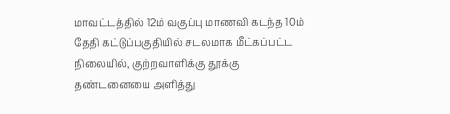மாவட்டத்தில் 12ம் வகுப்பு மாணவி கடந்த 10ம் தேதி கட்டுப்பகுதியில் சடலமாக மீட்கப்பட்ட நிலையில், குற்றவாளிக்கு தூக்கு தண்டனையை அளித்து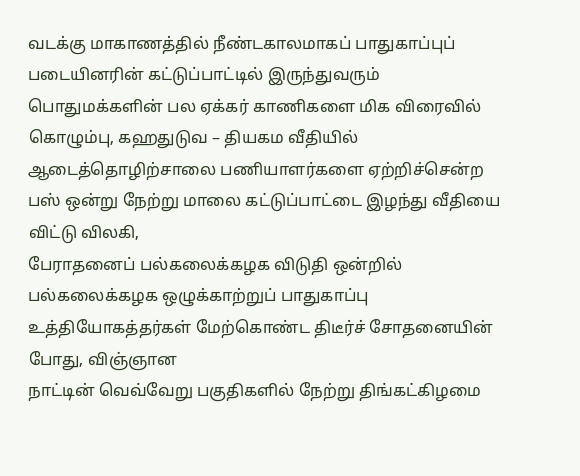வடக்கு மாகாணத்தில் நீண்டகாலமாகப் பாதுகாப்புப் படையினரின் கட்டுப்பாட்டில் இருந்துவரும் பொதுமக்களின் பல ஏக்கர் காணிகளை மிக விரைவில்
கொழும்பு, கஹதுடுவ – தியகம வீதியில் ஆடைத்தொழிற்சாலை பணியாளர்களை ஏற்றிச்சென்ற பஸ் ஒன்று நேற்று மாலை கட்டுப்பாட்டை இழந்து வீதியை விட்டு விலகி,
பேராதனைப் பல்கலைக்கழக விடுதி ஒன்றில் பல்கலைக்கழக ஒழுக்காற்றுப் பாதுகாப்பு உத்தியோகத்தர்கள் மேற்கொண்ட திடீர்ச் சோதனையின் போது, விஞ்ஞான
நாட்டின் வெவ்வேறு பகுதிகளில் நேற்று திங்கட்கிழமை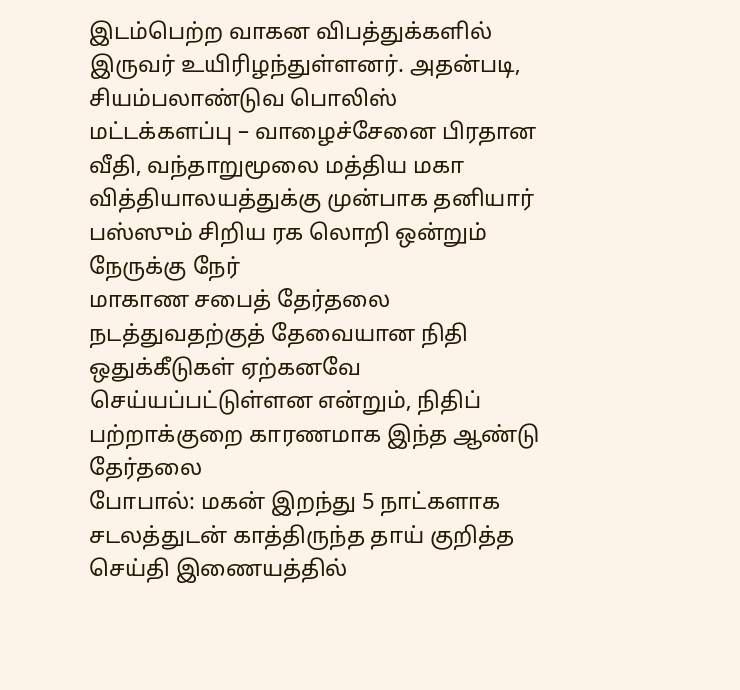இடம்பெற்ற வாகன விபத்துக்களில் இருவர் உயிரிழந்துள்ளனர். அதன்படி, சியம்பலாண்டுவ பொலிஸ்
மட்டக்களப்பு – வாழைச்சேனை பிரதான வீதி, வந்தாறுமூலை மத்திய மகா வித்தியாலயத்துக்கு முன்பாக தனியார் பஸ்ஸும் சிறிய ரக லொறி ஒன்றும் நேருக்கு நேர்
மாகாண சபைத் தேர்தலை நடத்துவதற்குத் தேவையான நிதி ஒதுக்கீடுகள் ஏற்கனவே செய்யப்பட்டுள்ளன என்றும், நிதிப் பற்றாக்குறை காரணமாக இந்த ஆண்டு தேர்தலை
போபால்: மகன் இறந்து 5 நாட்களாக சடலத்துடன் காத்திருந்த தாய் குறித்த செய்தி இணையத்தில்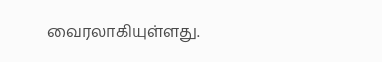வைரலாகியுள்ளது.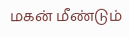மகன் மீண்டும்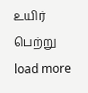உயிர் பெற்று
load more